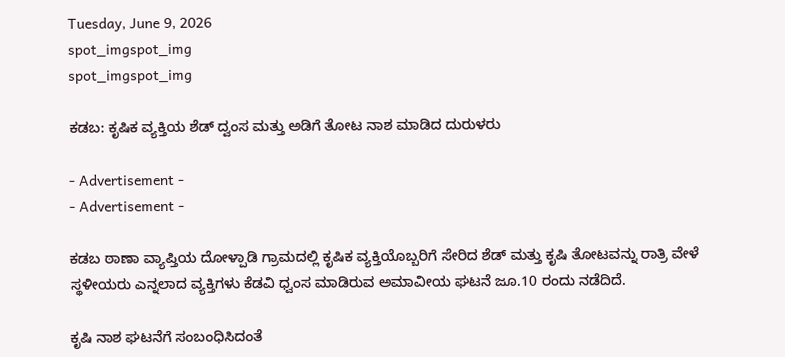Tuesday, June 9, 2026
spot_imgspot_img
spot_imgspot_img

ಕಡಬ: ಕೃಷಿಕ ವ್ಯಕ್ತಿಯ ಶೆಡ್ ದ್ವಂಸ ಮತ್ತು ಅಡಿಗೆ ತೋಟ ನಾಶ ಮಾಡಿದ ದುರುಳರು

- Advertisement -
- Advertisement -

ಕಡಬ ಠಾಣಾ ವ್ಯಾಪ್ತಿಯ ದೋಳ್ಪಾಡಿ ಗ್ರಾಮದಲ್ಲಿ ಕೃಷಿಕ ವ್ಯಕ್ತಿಯೊಬ್ಬರಿಗೆ ಸೇರಿದ ಶೆಡ್ ಮತ್ತು ಕೃಷಿ ತೋಟವನ್ನು ರಾತ್ರಿ ವೇಳೆ ಸ್ಥಳೀಯರು ಎನ್ನಲಾದ ವ್ಯಕ್ತಿಗಳು ಕೆಡವಿ ಧ್ವಂಸ ಮಾಡಿರುವ ಅಮಾವೀಯ ಘಟನೆ ಜೂ.10 ರಂದು ನಡೆದಿದೆ.

ಕೃಷಿ ನಾಶ ಘಟನೆಗೆ ಸಂಬಂಧಿಸಿದಂತೆ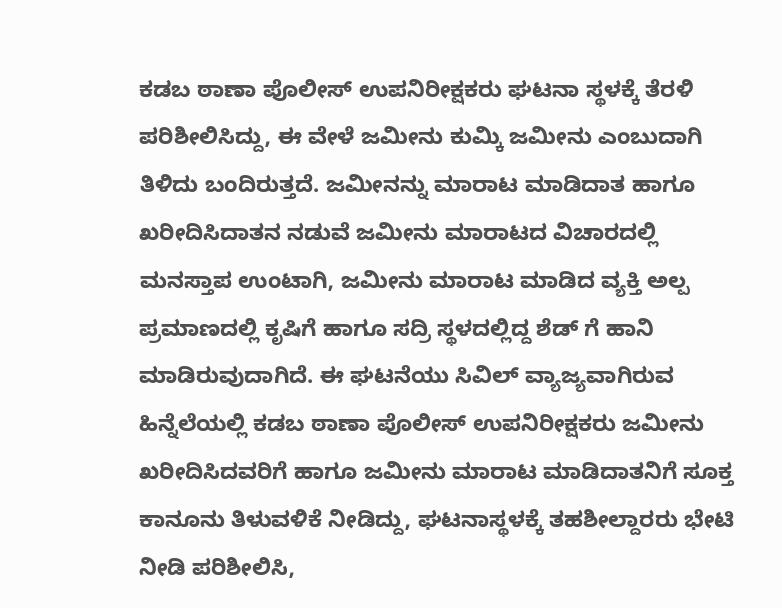ಕಡಬ ಠಾಣಾ ಪೊಲೀಸ್ ಉಪನಿರೀಕ್ಷಕರು ಘಟನಾ ಸ್ಥಳಕ್ಕೆ ತೆರಳಿ ಪರಿಶೀಲಿಸಿದ್ದು, ಈ ವೇಳೆ ಜಮೀನು ಕುಮ್ಕಿ ಜಮೀನು ಎಂಬುದಾಗಿ ತಿಳಿದು ಬಂದಿರುತ್ತದೆ. ಜಮೀನನ್ನು ಮಾರಾಟ ಮಾಡಿದಾತ ಹಾಗೂ ಖರೀದಿಸಿದಾತನ ನಡುವೆ ಜಮೀನು ಮಾರಾಟದ ವಿಚಾರದಲ್ಲಿ ಮನಸ್ತಾಪ ಉಂಟಾಗಿ, ಜಮೀನು ಮಾರಾಟ ಮಾಡಿದ ವ್ಯಕ್ತಿ ಅಲ್ಪ ಪ್ರಮಾಣದಲ್ಲಿ ಕೃಷಿಗೆ ಹಾಗೂ ಸದ್ರಿ ಸ್ಥಳದಲ್ಲಿದ್ದ ಶೆಡ್ ಗೆ ಹಾನಿ ಮಾಡಿರುವುದಾಗಿದೆ. ಈ ಘಟನೆಯು ಸಿವಿಲ್ ವ್ಯಾಜ್ಯವಾಗಿರುವ ಹಿನ್ನೆಲೆಯಲ್ಲಿ ಕಡಬ ಠಾಣಾ ಪೊಲೀಸ್ ಉಪನಿರೀಕ್ಷಕರು ಜಮೀನು ಖರೀದಿಸಿದವರಿಗೆ ಹಾಗೂ ಜಮೀನು ಮಾರಾಟ ಮಾಡಿದಾತನಿಗೆ ಸೂಕ್ತ ಕಾನೂನು ತಿಳುವಳಿಕೆ ನೀಡಿದ್ದು, ಘಟನಾಸ್ಥಳಕ್ಕೆ ತಹಶೀಲ್ದಾರರು ಭೇಟಿ ನೀಡಿ ಪರಿಶೀಲಿಸಿ,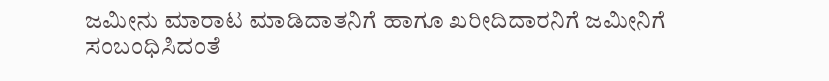ಜಮೀನು ಮಾರಾಟ ಮಾಡಿದಾತನಿಗೆ ಹಾಗೂ ಖರೀದಿದಾರನಿಗೆ ಜಮೀನಿಗೆ ಸಂಬಂಧಿಸಿದಂತೆ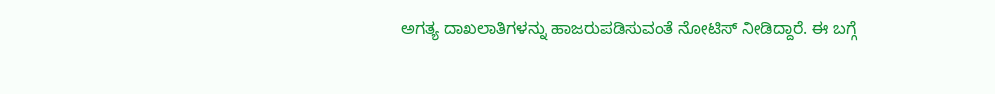ಅಗತ್ಯ ದಾಖಲಾತಿಗಳನ್ನು ಹಾಜರುಪಡಿಸುವಂತೆ ನೋಟಿಸ್ ನೀಡಿದ್ದಾರೆ. ಈ ಬಗ್ಗೆ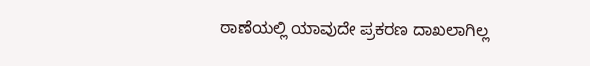ಠಾಣೆಯಲ್ಲಿ ಯಾವುದೇ ಪ್ರಕರಣ ದಾಖಲಾಗಿಲ್ಲ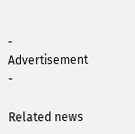- Advertisement -

Related news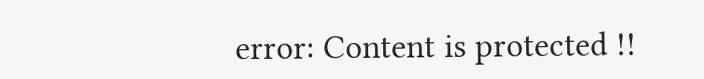error: Content is protected !!